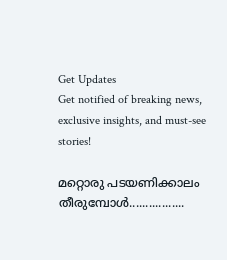Get Updates
Get notified of breaking news, exclusive insights, and must-see stories!

മറ്റൊരു പടയണിക്കാലം തീരുമ്പോള്‍.................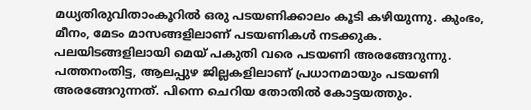മധ്യതിരുവിതാംകൂറില്‍ ഒരു പടയണിക്കാലം കൂടി കഴിയുന്നു. കുംഭം, മീനം, മേടം മാസങ്ങളിലാണ് പടയണികള്‍ നടക്കുക. പലയിടങ്ങളിലായി മെയ് പകുതി വരെ പടയണി അരങ്ങേറുന്നു. പത്തനംതിട്ട, ആലപ്പുഴ ജില്ലകളിലാണ് പ്രധാനമായും പടയണി അരങ്ങേറുന്നത്. പിന്നെ ചെറിയ തോതില്‍ കോട്ടയത്തും.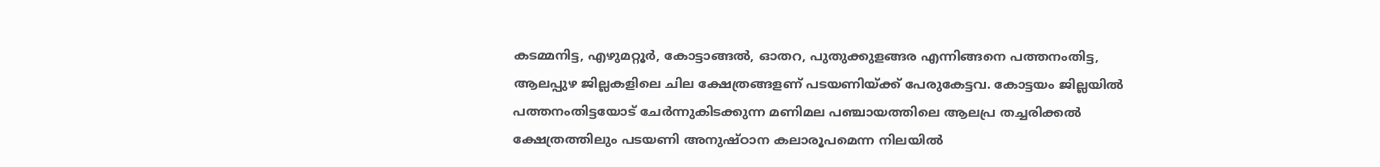കടമ്മനിട്ട, എഴുമറ്റൂര്‍, കോട്ടാങ്ങല്‍, ഓതറ, പുതുക്കുളങ്ങര എന്നിങ്ങനെ പത്തനംതിട്ട, ആലപ്പുഴ ജില്ലകളിലെ ചില ക്ഷേത്രങ്ങളണ് പടയണിയ്ക്ക് പേരുകേട്ടവ. കോട്ടയം ജില്ലയില്‍ പത്തനംതിട്ടയോട് ചേര്‍ന്നുകിടക്കുന്ന മണിമല പഞ്ചായത്തിലെ ആലപ്ര തച്ചരിക്കല്‍ ക്ഷേത്രത്തിലും പടയണി അനുഷ്ഠാന കലാരൂപമെന്ന നിലയില്‍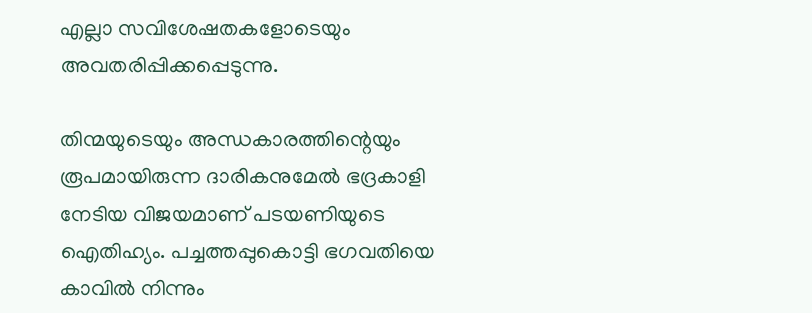എല്ലാ സവിശേഷതകളോടെയും അവതരിപ്പിക്കപ്പെടുന്നു.

തിന്മയുടെയും അന്ധകാരത്തിന്റെയും രൂപമായിരുന്ന ദാരികനുമേല്‍ ഭദ്രകാളി നേടിയ വിജയമാണ് പടയണിയുടെ ഐതിഹ്യം. പച്ചത്തപ്പുകൊട്ടി ഭഗവതിയെ കാവില്‍ നിന്നും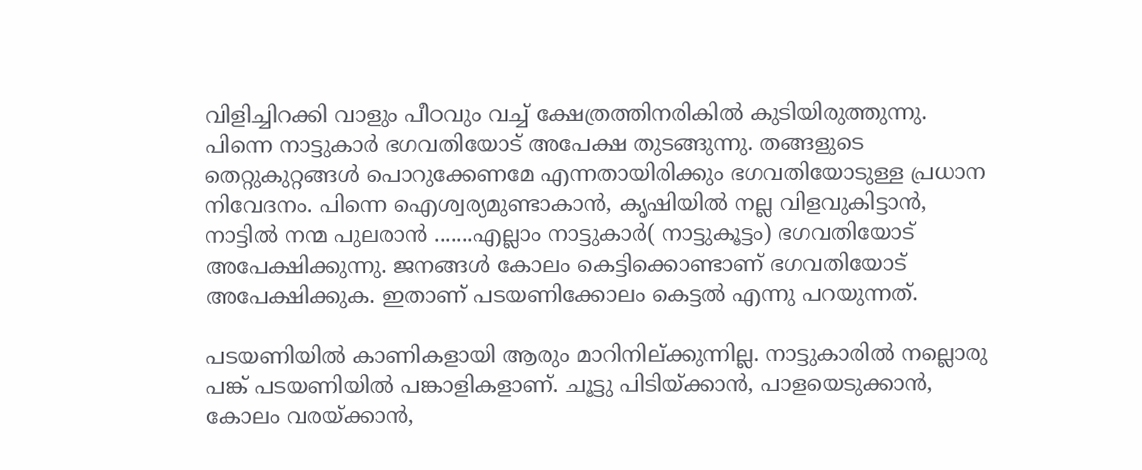വിളിച്ചിറക്കി വാളും പീഠവും വച്ച് ക്ഷേത്രത്തിനരികില്‍ കുടിയിരുത്തുന്നു. പിന്നെ നാട്ടുകാര്‍ ഭഗവതിയോട് അപേക്ഷ തുടങ്ങുന്നു. തങ്ങളുടെ തെറ്റുകുറ്റങ്ങള്‍ പൊറുക്കേണമേ എന്നതായിരിക്കും ഭഗവതിയോടുള്ള പ്രധാന നിവേദനം. പിന്നെ ഐശ്വര്യമുണ്ടാകാന്‍, കൃഷിയില്‍ നല്ല വിളവുകിട്ടാന്‍, നാട്ടില്‍ നന്മ പുലരാന്‍ .......എല്ലാം നാട്ടുകാര്‍( നാട്ടുകൂട്ടം) ഭഗവതിയോട് അപേക്ഷിക്കുന്നു. ജനങ്ങള്‍ കോലം കെട്ടിക്കൊണ്ടാണ് ഭഗവതിയോട് അപേക്ഷിക്കുക. ഇതാണ് പടയണിക്കോലം കെട്ടല്‍ എന്നു പറയുന്നത്.

പടയണിയില്‍ കാണികളായി ആരും മാറിനില്ക്കുന്നില്ല. നാട്ടുകാരില്‍ നല്ലൊരു പങ്ക് പടയണിയില്‍ പങ്കാളികളാണ്. ചൂട്ടു പിടിയ്ക്കാന്‍, പാളയെടുക്കാന്‍, കോലം വരയ്ക്കാന്‍,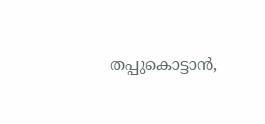തപ്പുകൊട്ടാന്‍,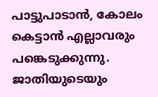പാട്ടുപാടാന്‍, കോലം കെട്ടാന്‍ എല്ലാവരും പങ്കെടുക്കുന്നു. ജാതിയുടെയും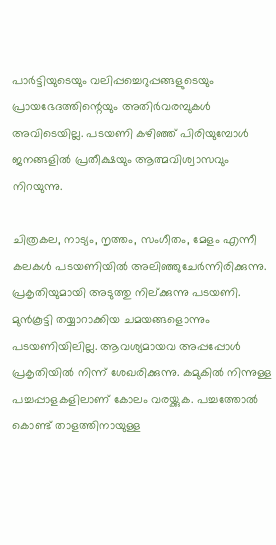പാര്‍ട്ടിയുടെയും വലിപ്പച്ചെറുപ്പങ്ങളുടെയും പ്രായഭേദത്തിന്റെയും അതിര്‍വരമ്പുകള്‍ അവിടെയില്ല. പടയണി കഴിഞ്ഞ് പിരിയുമ്പോള്‍ ജനങ്ങളില്‍ പ്രതീക്ഷയും ആത്മവിശ്വാസവും നിറയുന്നു.

ചിത്രകല, നാട്യം, നൃത്തം, സംഗീതം, മേളം എന്നീ കലകള്‍ പടയണിയില്‍ അലിഞ്ഞുചേര്‍ന്നിരിക്കുന്നു. പ്രകൃതിയുമായി അടുത്തു നില്ക്കുന്നു പടയണി. മുന്‍കൂട്ടി തയ്യാറാക്കിയ ചമയങ്ങളൊന്നും പടയണിയിലില്ല. ആവശ്യമായവ അപ്പപ്പോള്‍ പ്രകൃതിയില്‍ നിന്ന് ശേഖരിക്കുന്നു. കമുകില്‍ നിന്നുള്ള പച്ചപ്പാളകളിലാണ് കോലം വരയ്ക്കുക. പച്ചത്തോല്‍ കൊണ്ട് താളത്തിനായുള്ള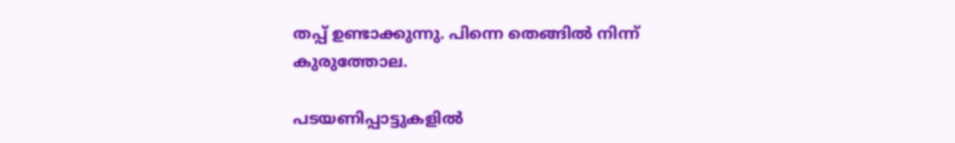തപ്പ് ഉണ്ടാക്കുന്നു. പിന്നെ തെങ്ങില്‍ നിന്ന് കുരുത്തോല.

പടയണിപ്പാട്ടുകളില്‍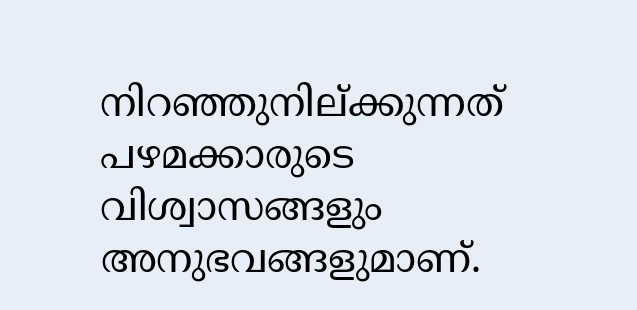നിറഞ്ഞുനില്ക്കുന്നത് പഴമക്കാരുടെ വിശ്വാസങ്ങളും അനുഭവങ്ങളുമാണ്.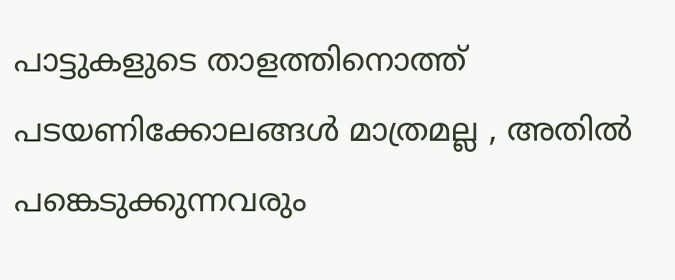പാട്ടുകളുടെ താളത്തിനൊത്ത് പടയണിക്കോലങ്ങള്‍ മാത്രമല്ല , അതില്‍ പങ്കെടുക്കുന്നവരും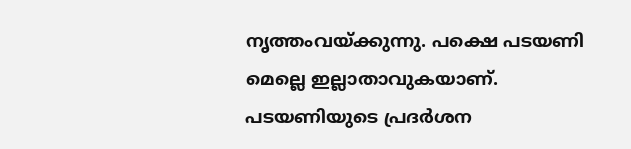നൃത്തംവയ്ക്കുന്നു. പക്ഷെ പടയണി മെല്ലെ ഇല്ലാതാവുകയാണ്. പടയണിയുടെ പ്രദര്‍ശന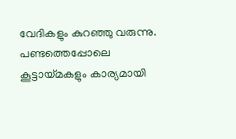വേദികളും കുറഞ്ഞു വരുന്നു. പണ്ടത്തെപ്പോലെ കൂട്ടായ്മകളും കാര്യമായി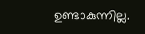ഉണ്ടാകുന്നില്ല.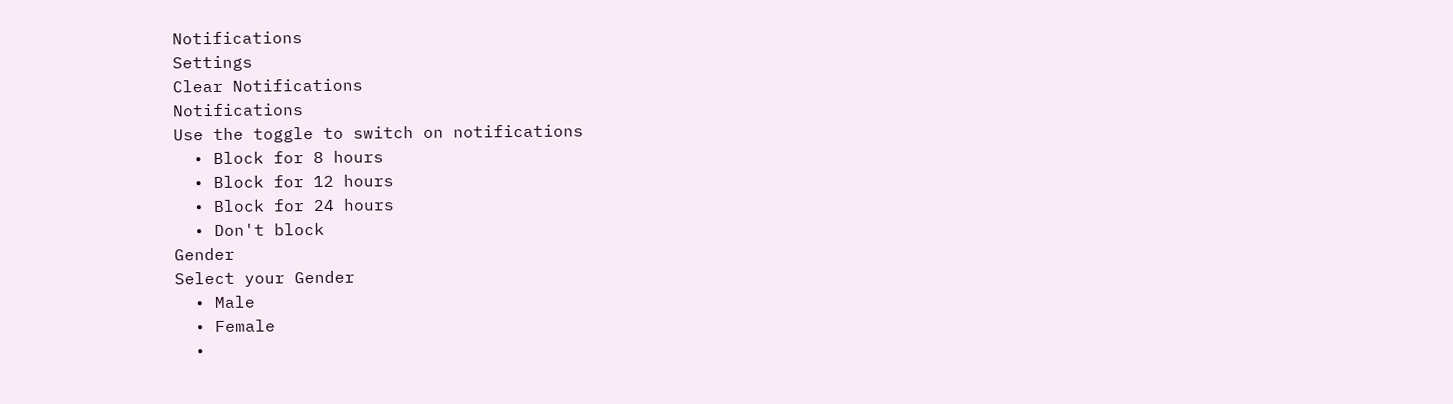Notifications
Settings
Clear Notifications
Notifications
Use the toggle to switch on notifications
  • Block for 8 hours
  • Block for 12 hours
  • Block for 24 hours
  • Don't block
Gender
Select your Gender
  • Male
  • Female
  •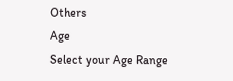Others
Age
Select your Age Range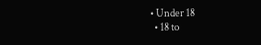• Under 18
  • 18 to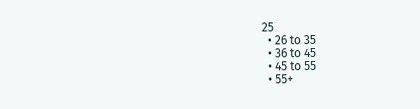25
  • 26 to 35
  • 36 to 45
  • 45 to 55
  • 55+